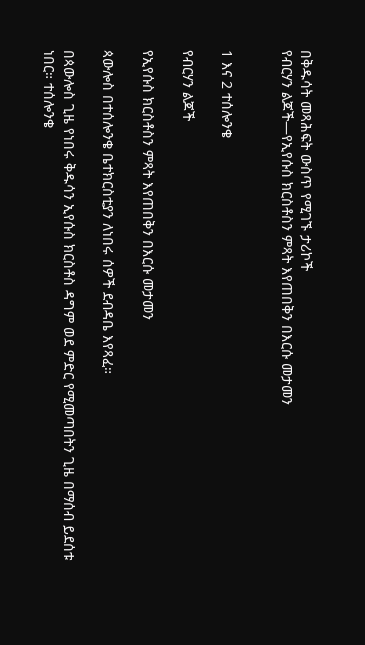በቅዱሳት መጻሕፍት ውስጥ የሚገኙ ታሪኮች
የብርሃን ልጆች—የኢየሱስ ክርስቶስን ምጻት እየጠበቅን በእርሱ መታመን


1 እና 2 ተሰሎንቄ

የብርሃን ልጆች

የኢየሱስ ክርስቶስን ምጻት እየጠበቅን በእርሱ መታመን

ጳውሎስ በተሰሎንቄ ቤተክርስቲያን ለነበሩ ሰዎች ደብዳቤ እየጻፈ።

በጳውሎስ ጊዜ የነበሩ ቅዱሳን ኢየሱስ ክርስቶስ ዳግም ወደ ምድር የሚመጣበትን ጊዜ በማሰብ ይደሰቱ ነበር። ተሰሎንቄ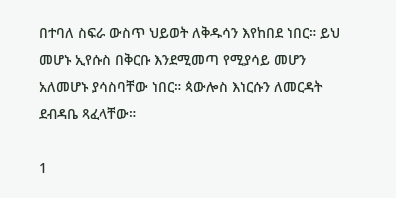በተባለ ስፍራ ውስጥ ህይወት ለቅዱሳን እየከበደ ነበር። ይህ መሆኑ ኢየሱስ በቅርቡ እንደሚመጣ የሚያሳይ መሆን አለመሆኑ ያሳስባቸው ነበር። ጳውሎስ እነርሱን ለመርዳት ደብዳቤ ጻፈላቸው።

1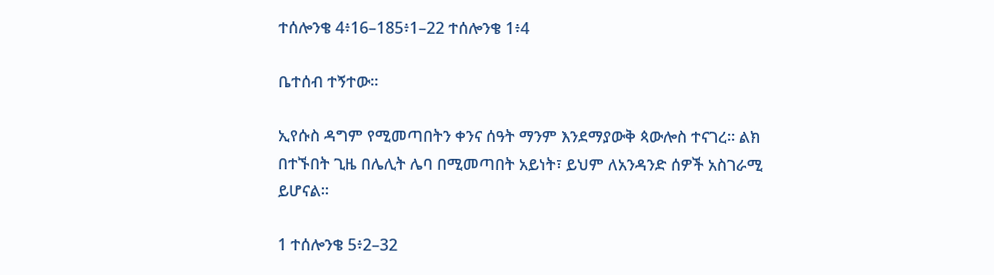ተሰሎንቄ 4፥16–185፥1–22 ተሰሎንቄ 1፥4

ቤተሰብ ተኝተው።

ኢየሱስ ዳግም የሚመጣበትን ቀንና ሰዓት ማንም እንደማያውቅ ጳውሎስ ተናገረ። ልክ በተኙበት ጊዜ በሌሊት ሌባ በሚመጣበት አይነት፣ ይህም ለአንዳንድ ሰዎች አስገራሚ ይሆናል።

1 ተሰሎንቄ 5፥2–32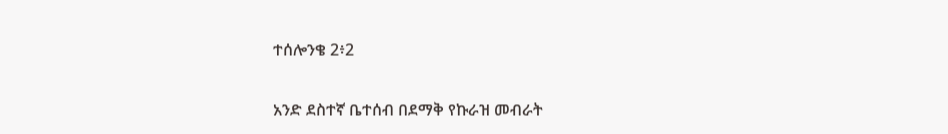ተሰሎንቄ 2፥2

አንድ ደስተኛ ቤተሰብ በደማቅ የኩራዝ መብራት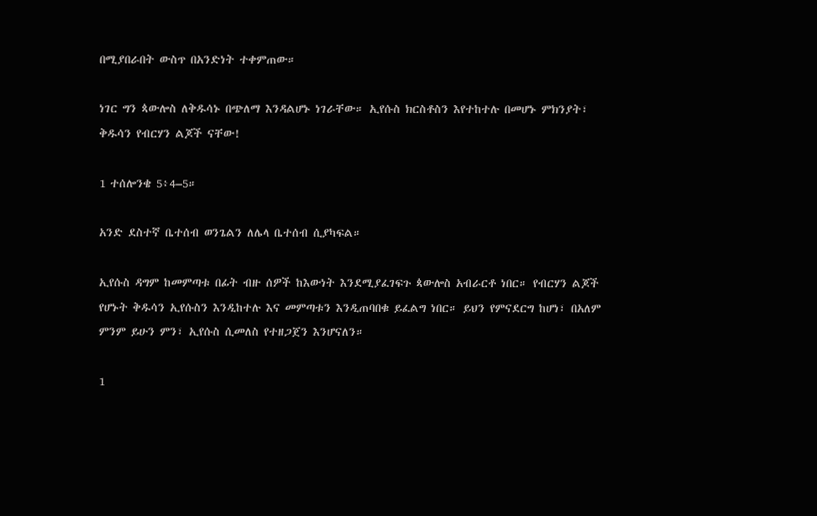በሚያበራበት ውስጥ በአንድነት ተቀምጠው።

ነገር ግን ጳውሎስ ለቅዱሳኑ በጭለማ እንዳልሆኑ ነገራቸው። ኢየሱስ ክርስቶስን እየተከተሉ በመሆኑ ምክንያት፣ ቅዱሳን የብርሃን ልጆች ናቸው!

1 ተሰሎንቄ 5፥4–5።

አንድ ደስተኛ ቤተሰብ ወንጌልን ለሌላ ቤተሰብ ሲያካፍል።

ኢየሱስ ዳግም ከመምጣቱ በፊት ብዙ ሰዎች ከእውነት እንደሚያፈገፍጉ ጳውሎስ አብራርቶ ነበር። የብርሃን ልጆች የሆኑት ቅዱሳን ኢየሱስን እንዲከተሉ እና መምጣቱን እንዲጠባበቁ ይፈልግ ነበር። ይህን የምናደርግ ከሆነ፣ በአለም ምንም ይሁን ምን፣ ኢየሱስ ሲመለስ የተዘጋጀን እንሆናለን።

1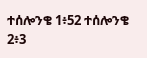ተሰሎንቄ 1፥52 ተሰሎንቄ 2፥3